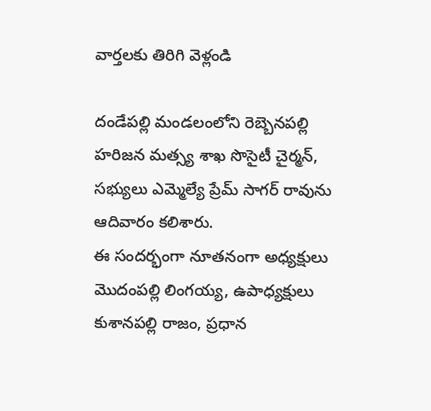వార్తలకు తిరిగి వెళ్లండి

దండేపల్లి మండలంలోని రెబ్బెనపల్లి హరిజన మత్స్య శాఖ సొసైటీ చైర్మన్, సభ్యులు ఎమ్మెల్యే ప్రేమ్ సాగర్ రావును ఆదివారం కలిశారు.
ఈ సందర్భంగా నూతనంగా అధ్యక్షులు మొదంపల్లి లింగయ్య, ఉపాధ్యక్షులు కుశానపల్లి రాజం, ప్రధాన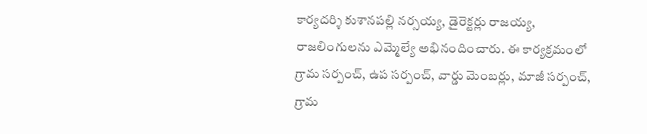కార్యదర్శి కుశానపల్లి నర్సయ్య, డైరెక్టర్లు రాజయ్య, రాజలింగులను ఎమ్మెల్యే అభినందించారు. ఈ కార్యక్రమంలో గ్రామ సర్పంచ్, ఉప సర్పంచ్, వార్డు మెంబర్లు, మాజీ సర్పంచ్, గ్రామ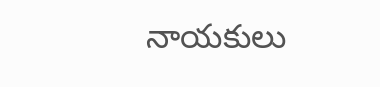నాయకులు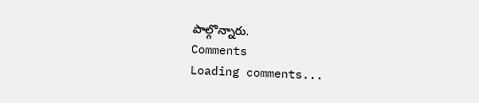పాల్గొన్నారు.
Comments
Loading comments...